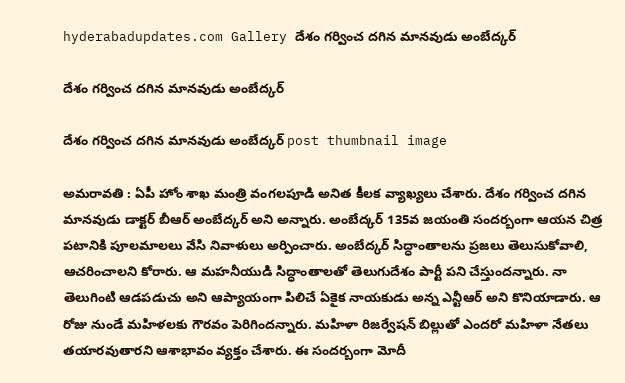hyderabadupdates.com Gallery దేశం గ‌ర్వించ ద‌గిన మాన‌వుడు అంబేద్క‌ర్

దేశం గ‌ర్వించ ద‌గిన మాన‌వుడు అంబేద్క‌ర్

దేశం గ‌ర్వించ ద‌గిన మాన‌వుడు అంబేద్క‌ర్ post thumbnail image

అమ‌రావ‌తి : ఏపీ హోం శాఖ మంత్రి వంగ‌ల‌పూడి అనిత కీల‌క వ్యాఖ్య‌లు చేశారు. దేశం గ‌ర్వించ ద‌గిన మాన‌వుడు డాక్ట‌ర్ బీఆర్ అంబేద్క‌ర్ అని అన్నారు. అంబేద్క‌ర్ 135వ జ‌యంతి సంద‌ర్బంగా ఆయ‌న చిత్ర ప‌టానికి పూల‌మాలలు వేసి నివాళులు అర్పించారు. అంబేద్కర్ సిద్ధాంతాలను ప్రజలు తెలుసుకోవాలి, ఆచరించాలని కోరారు. ఆ మ‌హ‌నీయుడి సిద్ధాంతాలతో తెలుగుదేశం పార్టీ పని చేస్తుంద‌న్నారు. నా తెలుగింటి ఆడపడుచు అని ఆప్యాయంగా పిలిచే ఏకైక నాయకుడు అన్న ఎన్టీఆర్ అని కొనియాడారు. ఆ రోజు నుండే మహిళలకు గౌరవం పెరిగింద‌న్నారు. మహిళా రిజర్వేషన్ బిల్లుతో ఎందరో మహిళా నేత‌లు త‌యార‌వుతార‌ని ఆశాభావం వ్య‌క్తం చేశారు. ఈ సంద‌ర్బంగా మోదీ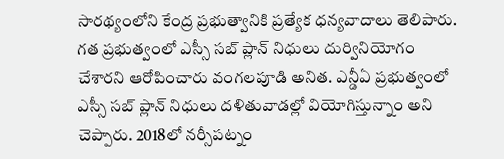సార‌థ్యంలోని కేంద్ర ప్రభుత్వానికి ప్రత్యేక ధన్యవాదాలు తెలిపారు.
గత ప్రభుత్వంలో ఎస్సీ సబ్ ప్లాన్ నిధులు దుర్వినియోగం చేశారని ఆరోపించారు వంగ‌ల‌పూడి అనిత‌. ఎన్డీఏ ప్రభుత్వంలో ఎస్సీ సబ్ ప్లాన్ నిధులు దళితువాడల్లో వియోగిస్తున్నాం అని చెప్పారు. 2018లో నర్సీపట్నం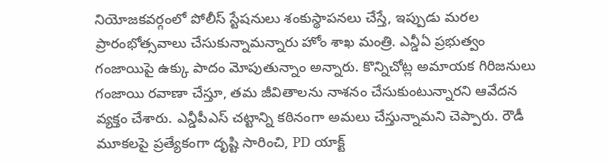నియోజకవర్గంలో పోలీస్ స్టేషనులు శంకుస్థాపనలు చేస్తే, ఇప్పుడు మరల ప్రారంభోత్సవాలు చేసుకున్నామన్నారు హోం శాఖ మంత్రి. ఎన్డీఏ ప్రభుత్వం గంజాయిపై ఉక్కు పాదం మోపుతున్నాం అన్నారు. కొన్నిచోట్ల అమాయక గిరిజనులు గంజాయి రవాణా చేస్తూ, తమ జీవితాలను నాశనం చేసుకుంటున్నార‌ని ఆవేద‌న వ్య‌క్తం చేశారు. ఎన్డీపీఎస్ చ‌ట్టాన్ని క‌ఠినంగా అమ‌లు చేస్తున్నామ‌ని చెప్పారు. రౌడీ మూకలపై ప్రత్యేకంగా దృష్టి సారించి, PD యాక్ట్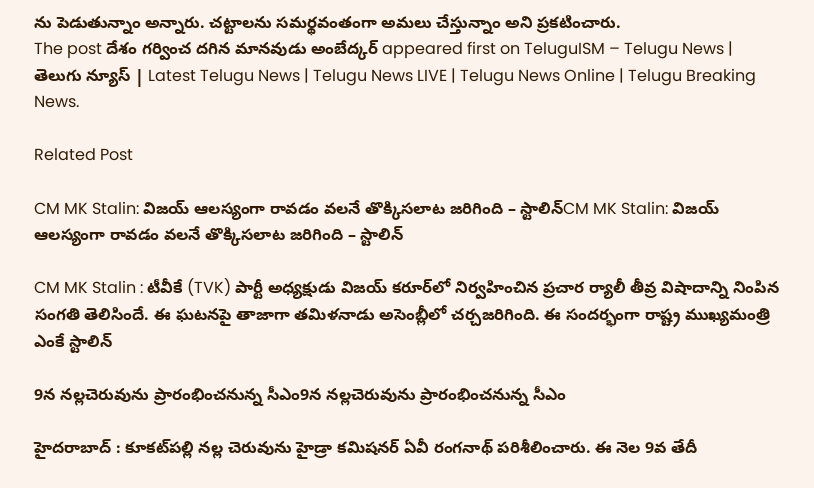ను పెడుతున్నాం అన్నారు. చట్టాలను సమర్థవంతంగా అమలు చేస్తున్నాం అని ప్ర‌క‌టించారు.
The post దేశం గ‌ర్వించ ద‌గిన మాన‌వుడు అంబేద్క‌ర్ appeared first on TeluguISM – Telugu News | తెలుగు న్యూస్ | Latest Telugu News | Telugu News LIVE | Telugu News Online | Telugu Breaking News.

Related Post

CM MK Stalin: విజయ్‌ ఆలస్యంగా రావడం వలనే తొక్కిసలాట జరిగింది – స్టాలిన్‌CM MK Stalin: విజయ్‌ ఆలస్యంగా రావడం వలనే తొక్కిసలాట జరిగింది – స్టాలిన్‌

CM MK Stalin : టీవీకే (TVK) పార్టీ అధ్యక్షుడు విజయ్‌ కరూర్‌లో నిర్వహించిన ప్రచార ర్యాలీ తీవ్ర విషాదాన్ని నింపిన సంగతి తెలిసిందే. ఈ ఘటనపై తాజాగా తమిళనాడు అసెంబ్లీలో చర్చజరిగింది. ఈ సందర్భంగా రాష్ట్ర ముఖ్యమంత్రి ఎంకే స్టాలిన్‌

9న న‌ల్ల‌చెరువును ప్రారంభించ‌నున్న సీఎం9న న‌ల్ల‌చెరువును ప్రారంభించ‌నున్న సీఎం

హైద‌రాబాద్ : కూక‌ట్‌ప‌ల్లి న‌ల్ల చెరువును హైడ్రా క‌మిష‌న‌ర్ ఏవీ రంగ‌నాథ్ ప‌రిశీలించారు. ఈ నెల 9వ తేదీ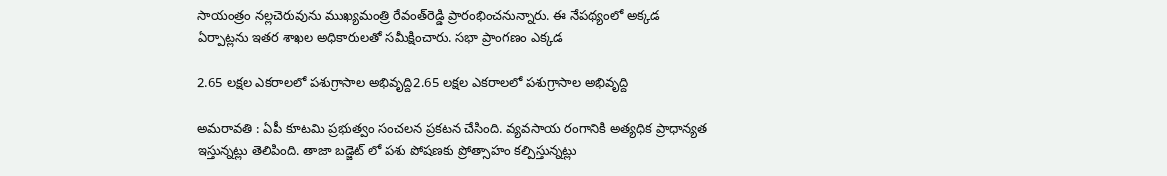సాయంత్రం న‌ల్ల‌చెరువును ముఖ్య‌మంత్రి రేవంత్‌రెడ్డి ప్రారంభించ‌నున్నారు. ఈ నేప‌థ్యంలో అక్క‌డ ఏర్పాట్ల‌ను ఇత‌ర శాఖల అధికారుల‌తో స‌మీక్షించారు. స‌భా ప్రాంగ‌ణం ఎక్క‌డ

2.65 ల‌క్ష‌ల ఎక‌రాల‌లో ప‌శుగ్రాసాల అభివృద్ది2.65 ల‌క్ష‌ల ఎక‌రాల‌లో ప‌శుగ్రాసాల అభివృద్ది

అమ‌రావ‌తి : ఏపీ కూట‌మి ప్ర‌భుత్వం సంచ‌ల‌న ప్ర‌క‌ట‌న చేసింది. వ్య‌వ‌సాయ రంగానికి అత్య‌ధిక ప్రాధాన్య‌త ఇస్తున్న‌ట్లు తెలిపింది. తాజా బ‌డ్జెట్ లో ప‌శు పోష‌ణ‌కు ప్రోత్సాహం క‌ల్పిస్తున్న‌ట్లు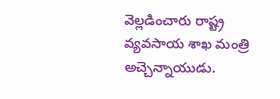వెల్ల‌డించారు రాష్ట్ర వ్య‌వ‌సాయ శాఖ మంత్రి అచ్చెన్నాయుడు.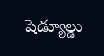షెడ్యూల్డు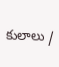కులాలు /